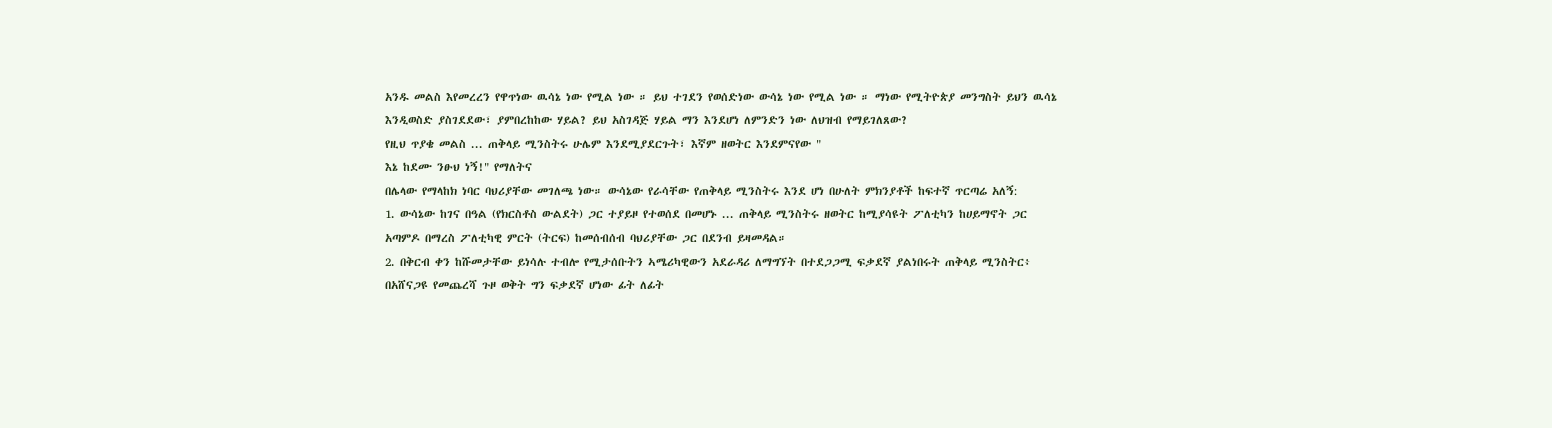አንዱ መልስ እየመረረን የዋጥነው ዉሳኔ ነው የሚል ነው ። ይህ ተገደን የወሰድነው ውሳኔ ነው የሚል ነው ። ማነው የሚትዮጵያ መንግስት ይህን ዉሳኔ እንዲወስድ ያስገደደው፣ ያምበረከከው ሃይል? ይህ አስገዳጅ ሃይል ማን እንደሆነ ለምንድን ነው ለህዝብ የማይገለጸው?
የዚህ ጥያቄ መልስ ... ጠቅላይ ሚንስትሩ ሁሌም እንደሚያደርጉት፣ እኛም ዘወትር እንደምናየው "
እኔ ከደሙ ንፁህ ነኝ!" የማለትና
በሌላው የማላከክ ነባር ባህሪያቸው መገለጫ ነው። ውሳኔው የራሳቸው የጠቅላይ ሚንስትሩ እንደ ሆነ በሁለት ምክንያቶች ከፍተኛ ጥርጣሬ አለኝ:
1. ውሳኔው ከገና በዓል (የክርስቶስ ውልደት) ጋር ተያይዞ የተወሰደ በመሆኑ ... ጠቅላይ ሚንስትሩ ዘወትር ከሚያሳዩት ፖለቲካን ከሀይማኖት ጋር አጣምዶ በማረስ ፖለቲካዊ ምርት (ትርፍ) ከመሰብሰብ ባህሪያቸው ጋር በደንብ ይዛመዳል።
2. በቅርብ ቀን ከሹመታቸው ይነሳሉ ተብሎ የሚታሰቡትን ኣሜሪካዊውን አደራዳሪ ለማግኘት በተደጋጋሚ ፍቃደኛ ያልነበሩት ጠቅላይ ሚንስትር፥ በአሸናጋዩ የመጨረሻ ጉዞ ወቅት ግን ፍቃደኛ ሆነው ፊት ለፊት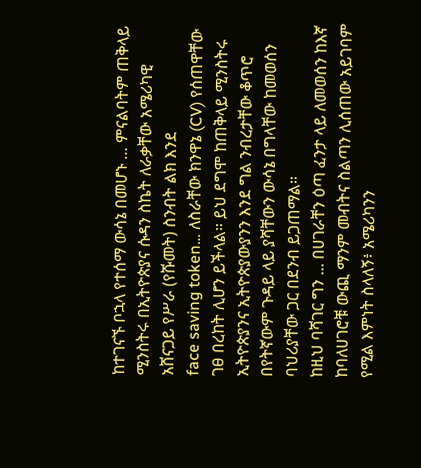ከተገናኙ ቦኋላ የተሰማ ውሳኔ በመሆኑ … ምናልባትም ጠቅላይ ሚንስትሩ በኢትዮጵያና ሱዳን ስኬት ለራቃቸው አሜሪካዊ አሸናጋይ የሥራ (የሹመት) ስንብት ልክ እንደ
face saving token… ለስራቸው ክንዋኔ (CV) የሰጠዋቸው ገፀ በረከት ሊሆን ይችላል። ይህ ደግሞ ከጠቅላይ ሚንስትሩ ኢትዮጵያንና ኢትዮጵያውያንን እንደ ግል ንብረታቸው ቆጥሮ በየትኛውም ጉዳይ ላይ ያሻቸውን ውሳኔ በግላቸው ከመወሰን ባህሪያቸው ጋር በደንብ ይጋጠማል።
ከዚህ ባሻገር ግን ... በሀገራቸን ዕጣ ፈንታ ላይ ለመወሰን ከእኛ ከባለሀገሮቹ ውጪ ማንም መብትና ስልጣን ሊሰጠው አይገባም የሚል እምነት ስላለኝ፥ አሜሪካንን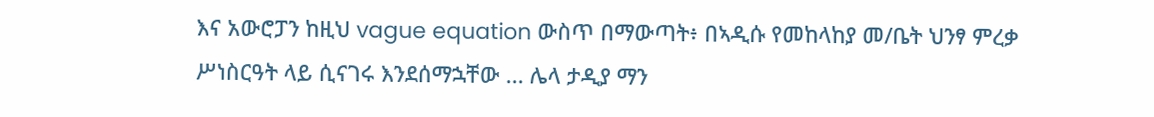እና አውሮፓን ከዚህ vague equation ውስጥ በማውጣት፥ በኣዲሱ የመከላከያ መ/ቤት ህንፃ ምረቃ ሥነስርዓት ላይ ሲናገሩ እንደሰማኋቸው ... ሌላ ታዲያ ማን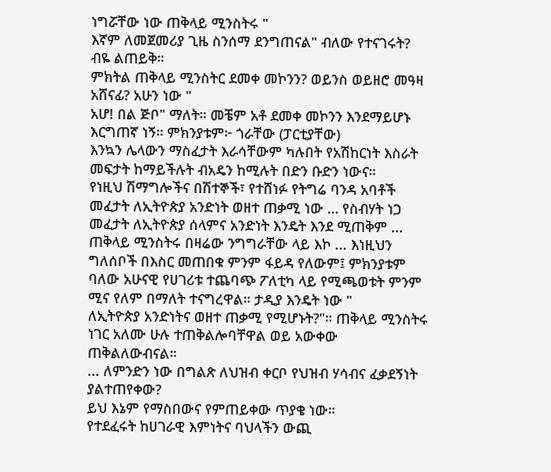ነግሯቸው ነው ጠቅላይ ሚንስትሩ "
እኛም ለመጀመሪያ ጊዜ ስንሰማ ደንግጠናል" ብለው የተናገሩት? ብዬ ልጠይቅ።
ምክትል ጠቅላይ ሚንስትር ደመቀ መኮንን? ወይንስ ወይዘሮ መዓዛ አሸናፊ? አሁን ነው "
አሆ! በል ጅቦ" ማለት። መቼም አቶ ደመቀ መኮንን እንደማይሆኑ እርግጠኛ ነኝ። ምክንያቱም፦ ጎራቸው (ፓርቲያቸው)
እንኳን ሌላውን ማስፈታት እራሳቸውም ካሉበት የአሽከርነት እስራት መፍታት ከማይችሉት ብአዴን ከሚሉት በድን ቡድን ነውና።
የነዚህ ሽማግሎችና በሽተኞች፣ የተሸነፉ የትግሬ ባንዳ አባቶች መፈታት ለኢትዮጵያ አንድነት ወዘተ ጠቃሚ ነው … የስብሃት ነጋ መፈታት ለኢትዮጵያ ሰላምና አንድነት እንዴት እንደ ሚጠቅም ...
ጠቅላይ ሚንስትሩ በዛሬው ንግግራቸው ላይ እኮ ... እነዚህን ግለሰቦች በእስር መጠበቁ ምንም ፋይዳ የለውም፤ ምክንያቱም ባለው አሁናዊ የሀገሪቱ ተጨባጭ ፖለቲካ ላይ የሚጫወቱት ምንም ሚና የለም በማለት ተናግረዋል። ታዲያ እንዴት ነው "
ለኢትዮጵያ አንድነትና ወዘተ ጠቃሚ የሚሆኑት?"። ጠቅላይ ሚንስትሩ ነገር አለሙ ሁሉ ተጠቅልሎባቸዋል ወይ አውቀው ጠቅልለውብናል።
... ለምንድን ነው በግልጽ ለህዝብ ቀርቦ የህዝብ ሃሳብና ፈቃደኝነት ያልተጠየቀው?
ይህ እኔም የማስበውና የምጠይቀው ጥያቄ ነው።
የተደፈሩት ከሀገራዊ እምነትና ባህላችን ውጪ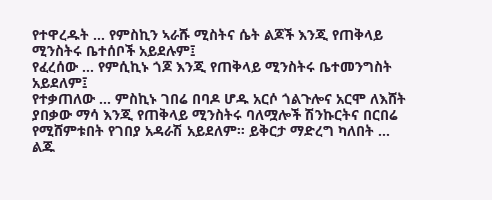የተዋረዱት … የምስኪን ኣራሹ ሚስትና ሴት ልጆች እንጂ የጠቅላይ ሚንስትሩ ቤተሰቦች አይደሉም፤
የፈረሰው ... የምሲኪኑ ጎጆ እንጂ የጠቅላይ ሚንስትሩ ቤተመንግስት አይደለም፤
የተቃጠለው ... ምስኪኑ ገበሬ በባዶ ሆዱ አርሶ ጎልጉሎና አርሞ ለእሸት ያበቃው ማሳ እንጂ የጠቅላይ ሚንስትሩ ባለሟሎች ሽንኩርትና በርበሬ የሚሸምቱበት የገበያ አዳራሽ አይደለም። ይቅርታ ማድረግ ካለበት ...
ልጁ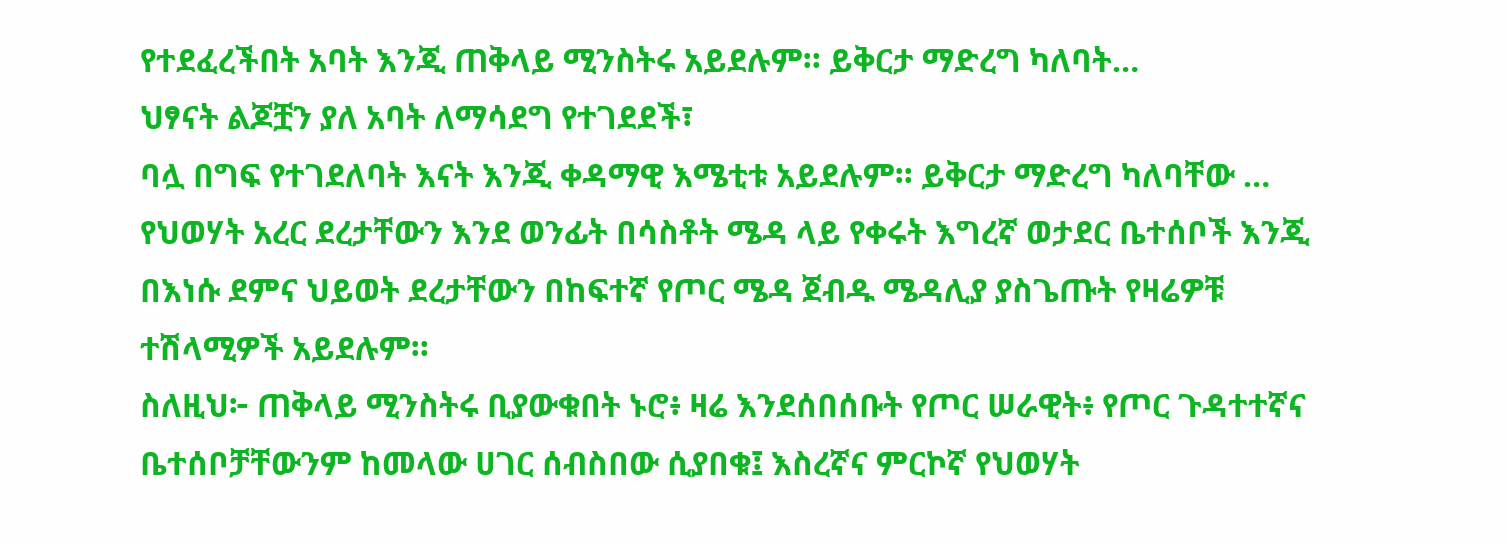የተደፈረችበት አባት እንጂ ጠቅላይ ሚንስትሩ አይደሉም። ይቅርታ ማድረግ ካለባት…
ህፃናት ልጆቿን ያለ አባት ለማሳደግ የተገደደች፣
ባሏ በግፍ የተገደለባት እናት እንጂ ቀዳማዊ እሜቲቱ አይደሉም። ይቅርታ ማድረግ ካለባቸው …
የህወሃት አረር ደረታቸውን እንደ ወንፊት በሳስቶት ሜዳ ላይ የቀሩት እግረኛ ወታደር ቤተሰቦች እንጂ በእነሱ ደምና ህይወት ደረታቸውን በከፍተኛ የጦር ሜዳ ጀብዱ ሜዳሊያ ያስጌጡት የዛሬዎቹ ተሽላሚዎች አይደሉም።
ስለዚህ፦ ጠቅላይ ሚንስትሩ ቢያውቁበት ኑሮ፥ ዛሬ እንደሰበሰቡት የጦር ሠራዊት፥ የጦር ጉዳተተኛና ቤተሰቦቻቸውንም ከመላው ሀገር ሰብስበው ሲያበቁ፤ እስረኛና ምርኮኛ የህወሃት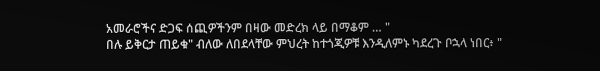አመራሮችና ድጋፍ ሰጪዎችንም በዛው መድረክ ላይ በማቆም … "
በሉ ይቅርታ ጠይቁ" ብለው ለበደላቸው ምህረት ከተጎጂዎቹ እንዲለምኑ ካደረጉ ቦኋላ ነበር፥ "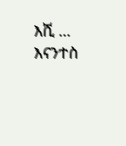እሺ ... እናንተስ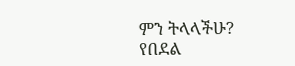ምን ትላላችሁ? የበደል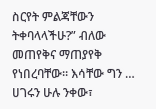ስርየት ምልጃቸውን ትቀባላላችሁ?” ብለው መጠየቅና ማጠያየቅ የነበረባቸው። እሳቸው ግን … ሀገሩን ሁሉ ንቀው፣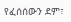የፈሰሰውን ደም፣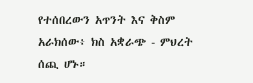የተሰበረውን አጥንት እና ቅስም አራክሰው፥ ክስ አቋራጭ - ምህረት ሰጪ ሆኑ።